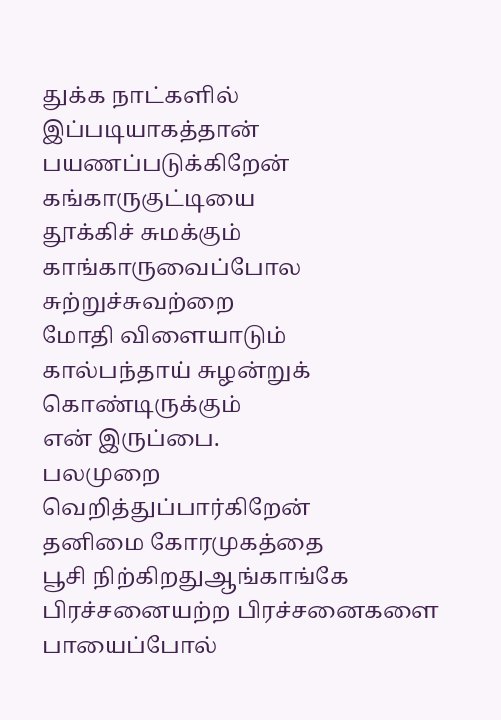துக்க நாட்களில்
இப்படியாகத்தான்
பயணப்படுக்கிறேன்
கங்காருகுட்டியை
தூக்கிச் சுமக்கும்
காங்காருவைப்போல
சுற்றுச்சுவற்றை
மோதி விளையாடும்
கால்பந்தாய் சுழன்றுக்
கொண்டிருக்கும்
என் இருப்பை.
பலமுறை
வெறித்துப்பார்கிறேன்
தனிமை கோரமுகத்தை
பூசி நிற்கிறதுஆங்காங்கே
பிரச்சனையற்ற பிரச்சனைகளை
பாயைப்போல்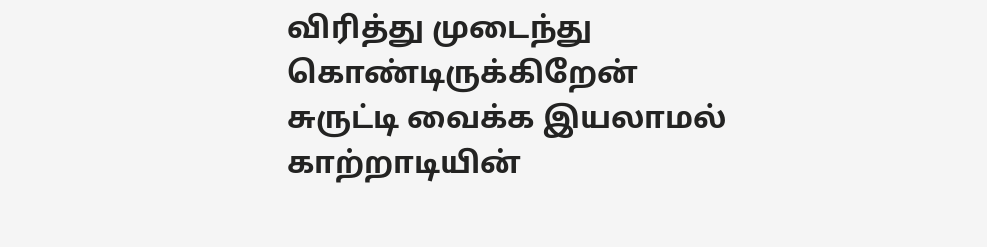விரித்து முடைந்து
கொண்டிருக்கிறேன்
சுருட்டி வைக்க இயலாமல்
காற்றாடியின்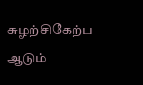சுழற்சிகேற்ப
ஆடும்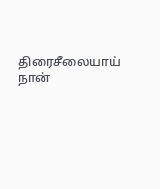திரைசீலையாய் நான்